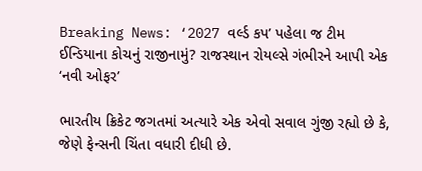Breaking News: ‘2027 વર્લ્ડ કપ’ પહેલા જ ટીમ ઈન્ડિયાના કોચનું રાજીનામું? રાજસ્થાન રોયલ્સે ગંભીરને આપી એક ‘નવી ઓફર’

ભારતીય ક્રિકેટ જગતમાં અત્યારે એક એવો સવાલ ગુંજી રહ્યો છે કે, જેણે ફેન્સની ચિંતા વધારી દીધી છે.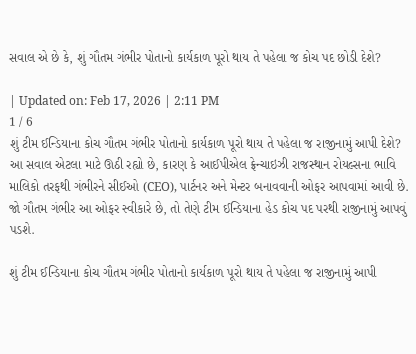સવાલ એ છે કે, શું ગૌતમ ગંભીર પોતાનો કાર્યકાળ પૂરો થાય તે પહેલા જ કોચ પદ છોડી દેશે?

| Updated on: Feb 17, 2026 | 2:11 PM
1 / 6
શું ટીમ ઈન્ડિયાના કોચ ગૌતમ ગંભીર પોતાનો કાર્યકાળ પૂરો થાય તે પહેલા જ રાજીનામું આપી દેશે? આ સવાલ એટલા માટે ઊઠી રહ્યો છે, કારણ કે આઈપીએલ ફ્રેન્ચાઇઝી રાજસ્થાન રોયલ્સના ભાવિ માલિકો તરફથી ગંભીરને સીઈઓ (CEO), પાર્ટનર અને મેન્ટર બનાવવાની ઓફર આપવામાં આવી છે. જો ગૌતમ ગંભીર આ ઓફર સ્વીકારે છે, તો તેણે ટીમ ઈન્ડિયાના હેડ કોચ પદ પરથી રાજીનામું આપવું પડશે.

શું ટીમ ઈન્ડિયાના કોચ ગૌતમ ગંભીર પોતાનો કાર્યકાળ પૂરો થાય તે પહેલા જ રાજીનામું આપી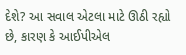દેશે? આ સવાલ એટલા માટે ઊઠી રહ્યો છે, કારણ કે આઈપીએલ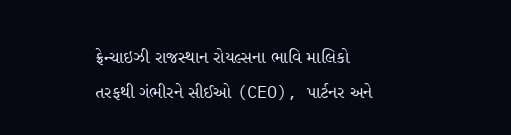ફ્રેન્ચાઇઝી રાજસ્થાન રોયલ્સના ભાવિ માલિકો તરફથી ગંભીરને સીઈઓ (CEO), પાર્ટનર અને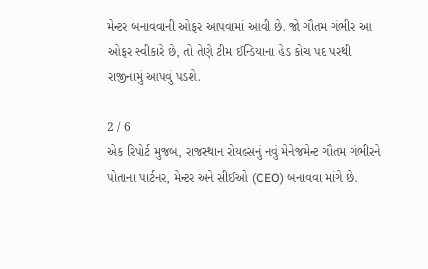મેન્ટર બનાવવાની ઓફર આપવામાં આવી છે. જો ગૌતમ ગંભીર આ ઓફર સ્વીકારે છે, તો તેણે ટીમ ઈન્ડિયાના હેડ કોચ પદ પરથી રાજીનામું આપવું પડશે.

2 / 6
એક રિપોર્ટ મુજબ, રાજસ્થાન રોયલ્સનું નવું મેનેજમેન્ટ ગૌતમ ગંભીરને પોતાના પાર્ટનર, મેન્ટર અને સીઈઓ (CEO) બનાવવા માંગે છે.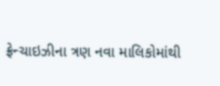ફ્રેન્ચાઇઝીના ત્રણ નવા માલિકોમાંથી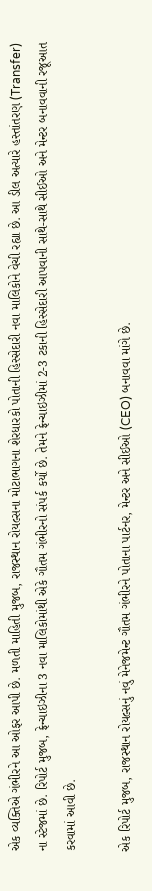એક વ્યક્તિએ ગંભીરને આ ઓફર આપી છે. મળતી માહિતી મુજબ, રાજસ્થાન રોયલ્સના મોટાભાગના શેરધારકો પોતાની હિસ્સેદારી નવા માલિકોને વેચી રહ્યા છે. આ ડીલ અત્યારે હસ્તાંતરણ (Transfer) ના સ્ટેજમાં છે. રિપોર્ટ મુજબ, ફ્રેન્ચાઇઝીના 3 નવા માલિકોમાંથી એકે ગૌતમ ગંભીરનો સંપર્ક કર્યો છે. તેમને ફ્રેન્ચાઇઝીમાં 2-3 ટકાની હિસ્સેદારી આપવાની સાથે-સાથે સીઈઓ અને મેન્ટર બનાવવાની રજૂઆત કરવામાં આવી છે.

એક રિપોર્ટ મુજબ, રાજસ્થાન રોયલ્સનું નવું મેનેજમેન્ટ ગૌતમ ગંભીરને પોતાના પાર્ટનર, મેન્ટર અને સીઈઓ (CEO) બનાવવા માંગે છે.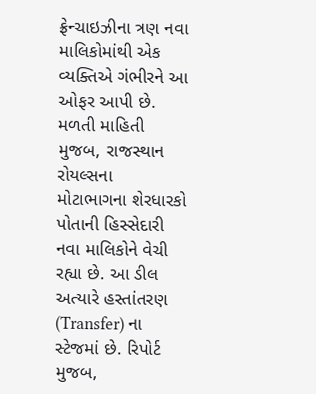ફ્રેન્ચાઇઝીના ત્રણ નવા માલિકોમાંથી એક વ્યક્તિએ ગંભીરને આ ઓફર આપી છે. મળતી માહિતી મુજબ, રાજસ્થાન રોયલ્સના મોટાભાગના શેરધારકો પોતાની હિસ્સેદારી નવા માલિકોને વેચી રહ્યા છે. આ ડીલ અત્યારે હસ્તાંતરણ (Transfer) ના સ્ટેજમાં છે. રિપોર્ટ મુજબ,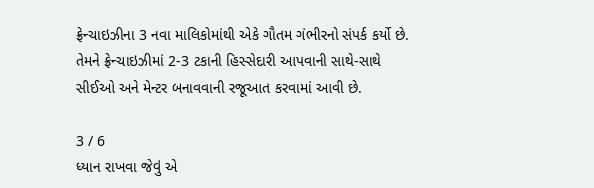ફ્રેન્ચાઇઝીના 3 નવા માલિકોમાંથી એકે ગૌતમ ગંભીરનો સંપર્ક કર્યો છે. તેમને ફ્રેન્ચાઇઝીમાં 2-3 ટકાની હિસ્સેદારી આપવાની સાથે-સાથે સીઈઓ અને મેન્ટર બનાવવાની રજૂઆત કરવામાં આવી છે.

3 / 6
ધ્યાન રાખવા જેવું એ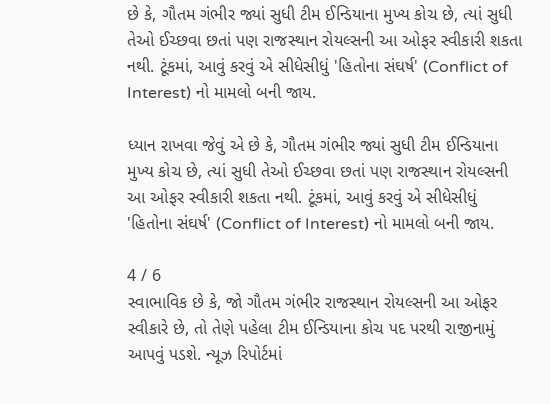છે કે, ગૌતમ ગંભીર જ્યાં સુધી ટીમ ઈન્ડિયાના મુખ્ય કોચ છે, ત્યાં સુધી તેઓ ઈચ્છવા છતાં પણ રાજસ્થાન રોયલ્સની આ ઓફર સ્વીકારી શકતા નથી. ટૂંકમાં, આવું કરવું એ સીધેસીધું 'હિતોના સંઘર્ષ' (Conflict of Interest) નો મામલો બની જાય.

ધ્યાન રાખવા જેવું એ છે કે, ગૌતમ ગંભીર જ્યાં સુધી ટીમ ઈન્ડિયાના મુખ્ય કોચ છે, ત્યાં સુધી તેઓ ઈચ્છવા છતાં પણ રાજસ્થાન રોયલ્સની આ ઓફર સ્વીકારી શકતા નથી. ટૂંકમાં, આવું કરવું એ સીધેસીધું 'હિતોના સંઘર્ષ' (Conflict of Interest) નો મામલો બની જાય.

4 / 6
સ્વાભાવિક છે કે, જો ગૌતમ ગંભીર રાજસ્થાન રોયલ્સની આ ઓફર સ્વીકારે છે, તો તેણે પહેલા ટીમ ઈન્ડિયાના કોચ પદ પરથી રાજીનામું આપવું પડશે. ન્યૂઝ રિપોર્ટમાં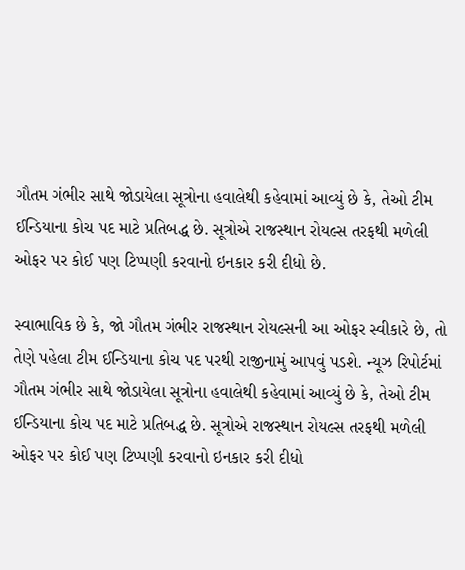ગૌતમ ગંભીર સાથે જોડાયેલા સૂત્રોના હવાલેથી કહેવામાં આવ્યું છે કે, તેઓ ટીમ ઈન્ડિયાના કોચ પદ માટે પ્રતિબદ્ધ છે. સૂત્રોએ રાજસ્થાન રોયલ્સ તરફથી મળેલી ઓફર પર કોઈ પણ ટિપ્પણી કરવાનો ઇનકાર કરી દીધો છે.

સ્વાભાવિક છે કે, જો ગૌતમ ગંભીર રાજસ્થાન રોયલ્સની આ ઓફર સ્વીકારે છે, તો તેણે પહેલા ટીમ ઈન્ડિયાના કોચ પદ પરથી રાજીનામું આપવું પડશે. ન્યૂઝ રિપોર્ટમાં ગૌતમ ગંભીર સાથે જોડાયેલા સૂત્રોના હવાલેથી કહેવામાં આવ્યું છે કે, તેઓ ટીમ ઈન્ડિયાના કોચ પદ માટે પ્રતિબદ્ધ છે. સૂત્રોએ રાજસ્થાન રોયલ્સ તરફથી મળેલી ઓફર પર કોઈ પણ ટિપ્પણી કરવાનો ઇનકાર કરી દીધો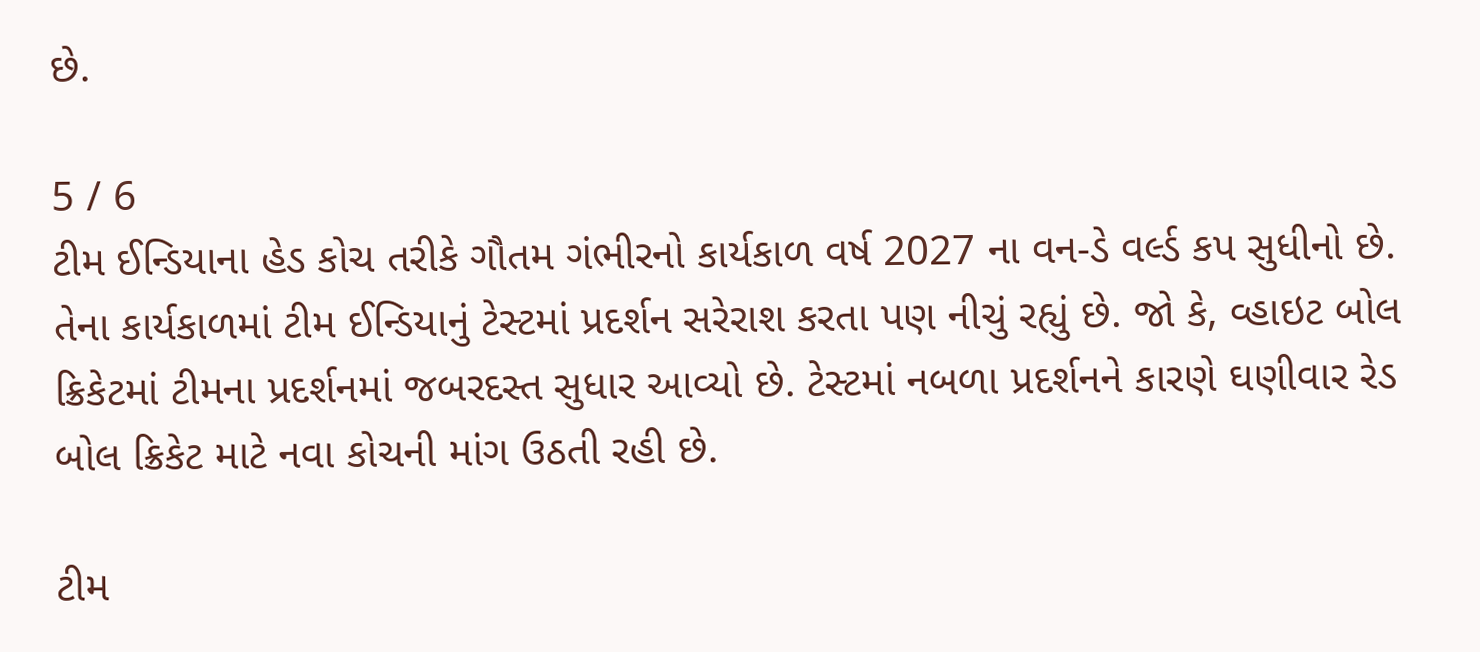છે.

5 / 6
ટીમ ઈન્ડિયાના હેડ કોચ તરીકે ગૌતમ ગંભીરનો કાર્યકાળ વર્ષ 2027 ના વન-ડે વર્લ્ડ કપ સુધીનો છે. તેના કાર્યકાળમાં ટીમ ઈન્ડિયાનું ટેસ્ટમાં પ્રદર્શન સરેરાશ કરતા પણ નીચું રહ્યું છે. જો કે, વ્હાઇટ બોલ ક્રિકેટમાં ટીમના પ્રદર્શનમાં જબરદસ્ત સુધાર આવ્યો છે. ટેસ્ટમાં નબળા પ્રદર્શનને કારણે ઘણીવાર રેડ બોલ ક્રિકેટ માટે નવા કોચની માંગ ઉઠતી રહી છે.

ટીમ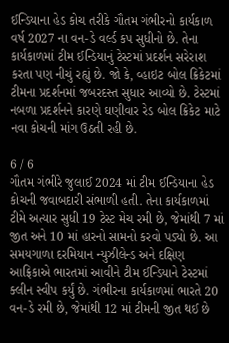ઈન્ડિયાના હેડ કોચ તરીકે ગૌતમ ગંભીરનો કાર્યકાળ વર્ષ 2027 ના વન-ડે વર્લ્ડ કપ સુધીનો છે. તેના કાર્યકાળમાં ટીમ ઈન્ડિયાનું ટેસ્ટમાં પ્રદર્શન સરેરાશ કરતા પણ નીચું રહ્યું છે. જો કે, વ્હાઇટ બોલ ક્રિકેટમાં ટીમના પ્રદર્શનમાં જબરદસ્ત સુધાર આવ્યો છે. ટેસ્ટમાં નબળા પ્રદર્શનને કારણે ઘણીવાર રેડ બોલ ક્રિકેટ માટે નવા કોચની માંગ ઉઠતી રહી છે.

6 / 6
ગૌતમ ગંભીરે જુલાઈ 2024 માં ટીમ ઈન્ડિયાના હેડ કોચની જવાબદારી સંભાળી હતી. તેના કાર્યકાળમાં ટીમે અત્યાર સુધી 19 ટેસ્ટ મેચ રમી છે, જેમાંથી 7 માં જીત અને 10 માં હારનો સામનો કરવો પડ્યો છે. આ સમયગાળા દરમિયાન ન્યુઝીલેન્ડ અને દક્ષિણ આફ્રિકાએ ભારતમાં આવીને ટીમ ઈન્ડિયાને ટેસ્ટમાં ક્લીન સ્વીપ કર્યું છે. ગંભીરના કાર્યકાળમાં ભારતે 20 વન-ડે રમી છે, જેમાંથી 12 માં ટીમની જીત થઈ છે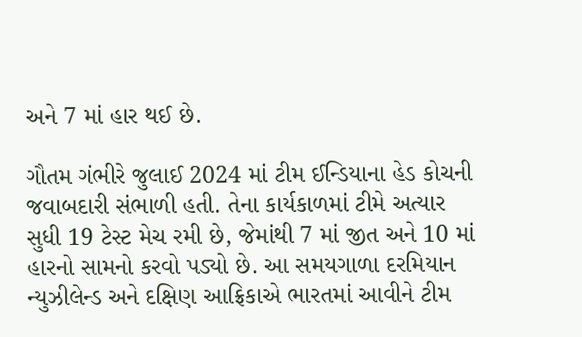અને 7 માં હાર થઈ છે.

ગૌતમ ગંભીરે જુલાઈ 2024 માં ટીમ ઈન્ડિયાના હેડ કોચની જવાબદારી સંભાળી હતી. તેના કાર્યકાળમાં ટીમે અત્યાર સુધી 19 ટેસ્ટ મેચ રમી છે, જેમાંથી 7 માં જીત અને 10 માં હારનો સામનો કરવો પડ્યો છે. આ સમયગાળા દરમિયાન ન્યુઝીલેન્ડ અને દક્ષિણ આફ્રિકાએ ભારતમાં આવીને ટીમ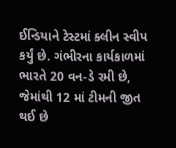ઈન્ડિયાને ટેસ્ટમાં ક્લીન સ્વીપ કર્યું છે. ગંભીરના કાર્યકાળમાં ભારતે 20 વન-ડે રમી છે, જેમાંથી 12 માં ટીમની જીત થઈ છે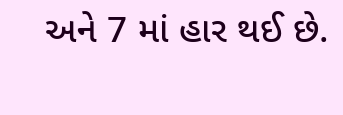અને 7 માં હાર થઈ છે.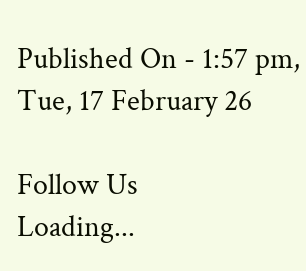Published On - 1:57 pm, Tue, 17 February 26

Follow Us
Loading...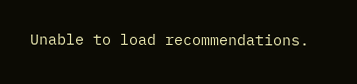Unable to load recommendations.